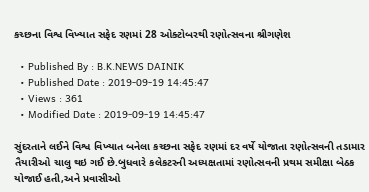કચ્છના વિશ્વ વિખ્યાત સફેદ રણમાં 28 ઓક્ટોબરથી રણોત્સવના શ્રીગણેશ

  • Published By : B.K.NEWS DAINIK
  • Published Date : 2019-09-19 14:45:47
  • Views : 361
  • Modified Date : 2019-09-19 14:45:47

સુંદરતાને લઈને વિશ્વ વિખ્યાત બનેલા કચ્છના સફેદ રણમાં દર વર્ષે યોજાતા રણોત્સવની તડામાર તૈયારીઓ ચાલુ થઇ ગઈ છે.બુધવારે કલેકટરની અધ્યક્ષતામાં રણોત્સવની પ્રથમ સમીક્ષા બેઠક યોજાઈ હતી,અને પ્રવાસીઓ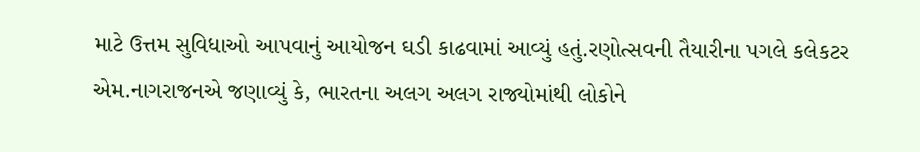માટે ઉત્તમ સુવિધાઓ આપવાનું આયોજન ઘડી કાઢવામાં આવ્યું હતું.રણોત્સવની તૈયારીના પગલે કલેકટર એમ.નાગરાજનએ જણાવ્યું કે, ભારતના અલગ અલગ રાજ્યોમાંથી લોકોને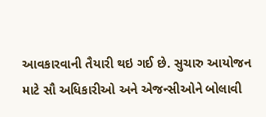આવકારવાની તૈયારી થઇ ગઈ છે. સુચારુ આયોજન માટે સૌ અધિકારીઓ અને એજન્સીઓને બોલાવી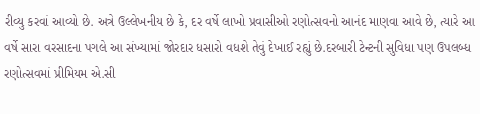રીવ્યુ કરવાં આવ્યો છે. અત્રે ઉલ્લેખનીય છે કે, દર વર્ષે લાખો પ્રવાસીઓ રણોત્સવનો આનંદ માણવા આવે છે, ત્યારે આ વર્ષે સારા વરસાદના પગલે આ સંખ્યામાં જોરદાર ધસારો વધશે તેવું દેખાઈ રહ્યું છે.દરબારી ટેન્ટની સુવિધા પણ ઉપલબ્ધ રણોત્સવમાં પ્રીમિયમ એ.સી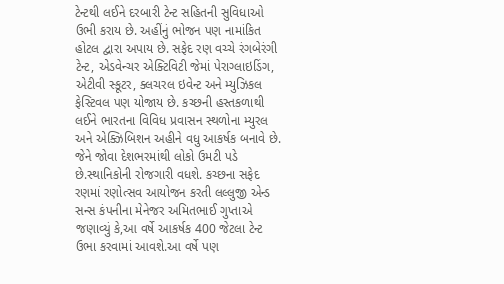ટેન્ટથી લઈને દરબારી ટેન્ટ સહિતની સુવિધાઓ ઉભી કરાય છે. અહીંનું ભોજન પણ નામાંકિત હોટલ દ્વારા અપાય છે. સફેદ રણ વચ્ચે રંગબેરંગી ટેન્ટ, એડવેન્ચર એક્ટિવિટી જેમાં પેરાગ્લાઇડિંગ, એટીવી સ્કૂટર, ક્લચરલ ઇવેન્ટ અને મ્યુઝિકલ ફેસ્ટિવલ પણ યોજાય છે. કચ્છની હસ્તકળાથી લઈને ભારતના વિવિધ પ્રવાસન સ્થળોના મ્યુરલ અને એક્ઝિબિશન અહીને વધુ આકર્ષક બનાવે છે. જેને જોવા દેશભરમાંથી લોકો ઉમટી પડે છે.સ્થાનિકોની રોજગારી વધશે. કચ્છના સફેદ રણમાં રણોત્સવ આયોજન કરતી લલ્લુજી એન્ડ સન્સ કંપનીના મેનેજર અમિતભાઈ ગુપ્તાએ જણાવ્યું કે,આ વર્ષે આકર્ષક 400 જેટલા ટેન્ટ ઉભા કરવામાં આવશે.આ વર્ષે પણ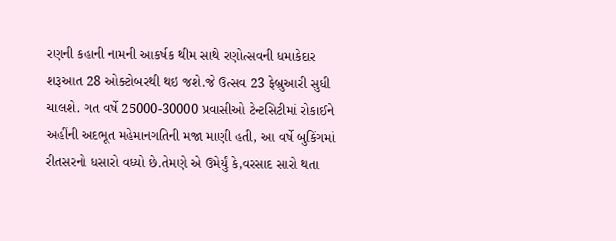રણની કહાની નામની આકર્ષક થીમ સાથે રણોત્સવની ધમાકેદાર શરૂઆત 28 ઓક્ટોબરથી થઇ જશે.જે ઉત્સવ 23 ફેબ્રુઆરી સુધી ચાલશે. ગત વર્ષે 25000-30000 પ્રવાસીઓ ટેન્ટસિટીમાં રોકાઈને અહીંની અદભૂત મહેમાનગતિની મજા માણી હતી, આ વર્ષે બુકિંગમાં રીતસરનો ધસારો વધ્યો છે.તેમણે એ ઉમેર્યું કે,વરસાદ સારો થતા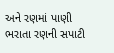અને રણમાં પાણી ભરાતા રણની સપાટી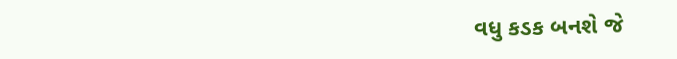વધુ કડક બનશે જે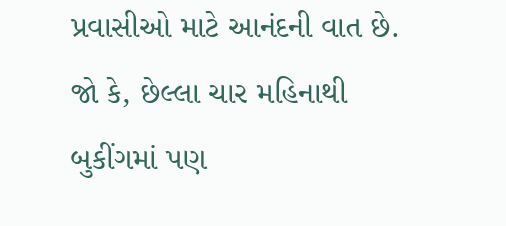પ્રવાસીઓ માટે આનંદની વાત છે. જો કે, છેલ્લા ચાર મહિનાથી બુકીંગમાં પણ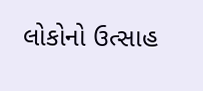લોકોનો ઉત્સાહ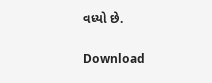વધ્યો છે.

Download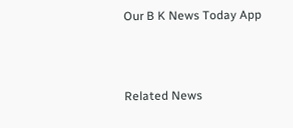Our B K News Today App



Related News